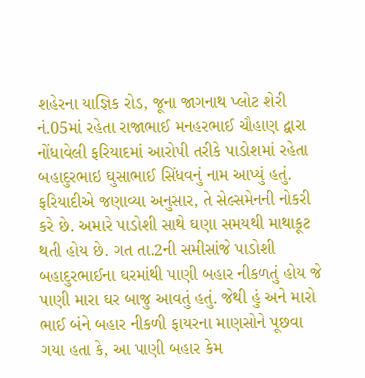શહેરના યાજ્ઞિક રોડ, જૂના જાગનાથ પ્લોટ શેરી નં.05માં રહેતા રાજાભાઈ મનહરભાઈ ચૌહાણ દ્વારા નોંધાવેલી ફરિયાદમાં આરોપી તરીકે પાડોશમાં રહેતા બહાદુરભાઇ ઘુસાભાઈ સિંધવનું નામ આપ્યું હતું.
ફરિયાદીએ જણાવ્યા અનુસાર, તે સેલ્સમેનની નોકરી કરે છે. અમારે પાડોશી સાથે ઘણા સમયથી માથાકૂટ થતી હોય છે. ગત તા.2ની સમીસાંજે પાડોશી બહાદુરભાઈના ઘરમાંથી પાણી બહાર નીકળતું હોય જે પાણી મારા ઘર બાજુ આવતું હતું. જેથી હું અને મારો ભાઈ બંને બહાર નીકળી ફાયરના માણસોને પૂછવા ગયા હતા કે, આ પાણી બહાર કેમ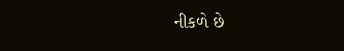નીકળે છે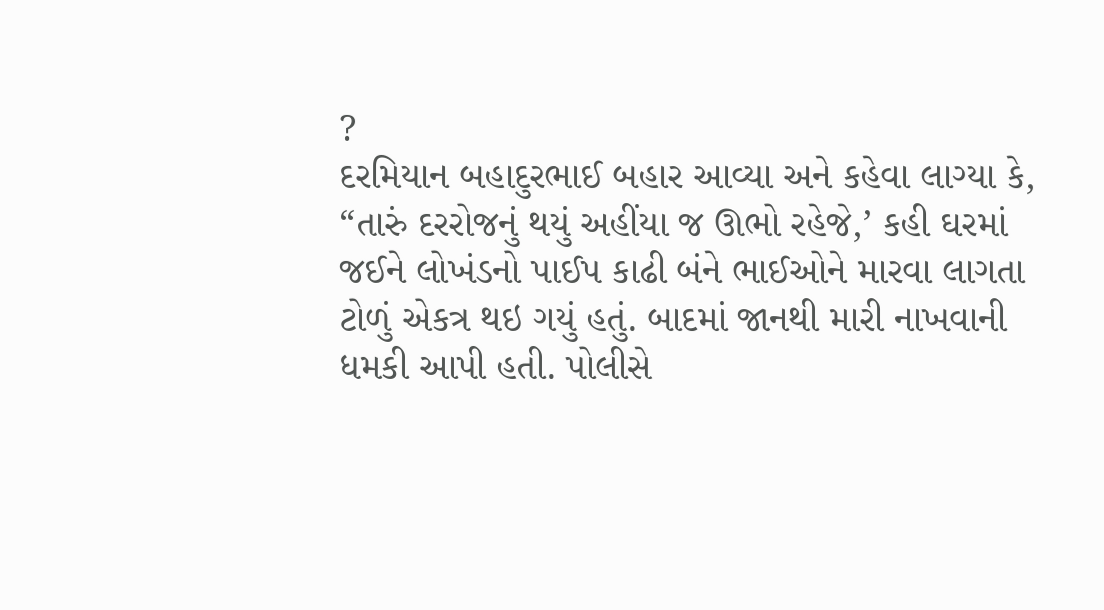?
દરમિયાન બહાદુરભાઈ બહાર આવ્યા અને કહેવા લાગ્યા કે, “તારું દરરોજનું થયું અહીંયા જ ઊભો રહેજે,’ કહી ઘરમાં જઈને લોખંડનો પાઈપ કાઢી બંને ભાઈઓને મારવા લાગતા ટોળું એકત્ર થઇ ગયું હતું. બાદમાં જાનથી મારી નાખવાની ધમકી આપી હતી. પોલીસે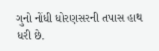ગુનો નોંધી ધોરણસરની તપાસ હાથ ધરી છે.